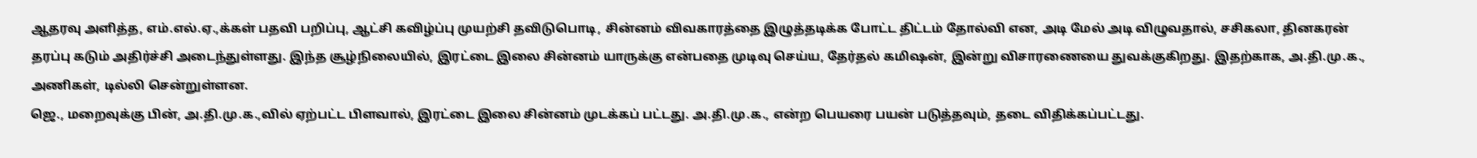ஆதரவு அளித்த, எம்.எல்.ஏ.,க்கள் பதவி பறிப்பு, ஆட்சி கவிழ்ப்பு முயற்சி தவிடுபொடி, சின்னம் விவகாரத்தை இழுத்தடிக்க போட்ட திட்டம் தோல்வி என, அடி மேல் அடி விழுவதால், சசிகலா, தினகரன் தரப்பு கடும் அதிர்ச்சி அடைந்துள்ளது. இந்த சூழ்நிலையில், இரட்டை இலை சின்னம் யாருக்கு என்பதை முடிவு செய்ய, தேர்தல் கமிஷன், இன்று விசாரணையை துவக்குகிறது. இதற்காக, அ.தி.மு.க., அணிகள், டில்லி சென்றுள்ளன.
ஜெ., மறைவுக்கு பின், அ.தி.மு.க.,வில் ஏற்பட்ட பிளவால், இரட்டை இலை சின்னம் முடக்கப் பட்டது. அ.தி.மு.க., என்ற பெயரை பயன் படுத்தவும், தடை விதிக்கப்பட்டது.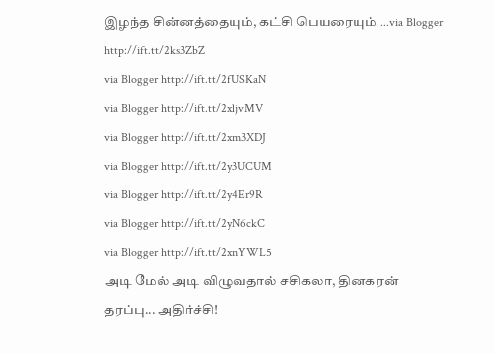இழந்த சின்னத்தையும், கட்சி பெயரையும் ...via Blogger http://ift.tt/2ks3ZbZ
via Blogger http://ift.tt/2fUSKaN
via Blogger http://ift.tt/2xljvMV
via Blogger http://ift.tt/2xm3XDJ
via Blogger http://ift.tt/2y3UCUM
via Blogger http://ift.tt/2y4Er9R
via Blogger http://ift.tt/2yN6ckC
via Blogger http://ift.tt/2xnYWL5
அடி மேல் அடி விழுவதால் சசிகலா, தினகரன் தரப்பு... அதிர்ச்சி!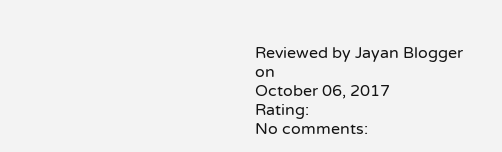Reviewed by Jayan Blogger
on
October 06, 2017
Rating:
No comments: